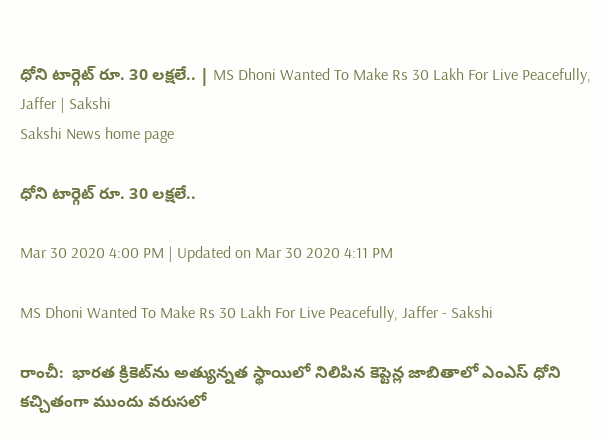ధోని టార్గెట్‌ రూ. 30 లక్షలే.. | MS Dhoni Wanted To Make Rs 30 Lakh For Live Peacefully, Jaffer | Sakshi
Sakshi News home page

ధోని టార్గెట్‌ రూ. 30 లక్షలే..

Mar 30 2020 4:00 PM | Updated on Mar 30 2020 4:11 PM

MS Dhoni Wanted To Make Rs 30 Lakh For Live Peacefully, Jaffer - Sakshi

రాంచీ:  భారత క్రికెట్‌ను అత్యున్నత స్థాయిలో నిలిపిన కెప్టెన్ల జాబితాలో ఎంఎస్‌ ధోని కచ్చితంగా ముందు వరుసలో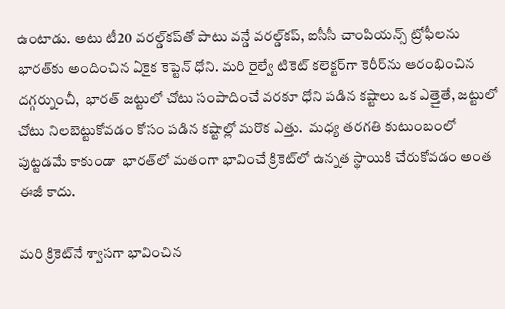ఉంటాడు. అటు టీ20 వరల్డ్‌కప్‌తో పాటు వన్డే వరల్డ్‌కప్‌, ఐసీసీ చాంపియన్స్‌ ట్రోఫీలను భారత్‌కు అందించిన ఏకైక కెప్టెన్‌ ధోని. మరి రైల్వే టికెట్‌ కలెక్టర్‌గా కెరీర్‌ను ఆరంభించిన దగ్గర్నుంచీ,  భారత్‌ జట్టులో చోటు సంపాదించే వరకూ ధోని పడిన కష్టాలు ఒక ఎత్తైతే, జట్టులో చోటు నిలబెట్టుకోవడం కోసం పడిన కష్టాల్లో మరొక ఎత్తు.  మధ్య తరగతి కుటుంబంలో పుట్టడమే కాకుండా  భారత్‌లో మతంగా భావించే క్రికెట్‌లో ఉన్నత స్థాయికి చేరుకోవడం అంత ఈజీ కాదు.

మరి క్రికెట్‌నే శ్వాసగా భావించిన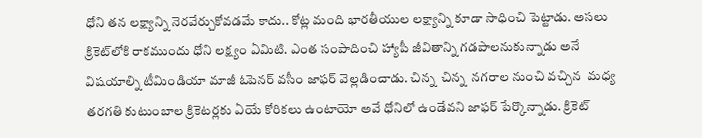ధోని తన లక్ష్యాన్ని నెరవేర్చుకోవడమే కాదు.. కోట్ల మంది భారతీయుల లక్ష్యాన్ని కూడా సాధించి పెట్టాడు. అసలు క్రికెట్‌లోకి రాకముందు ధోని లక్ష్యం ఏమిటి. ఎంత సంపాదించి హ్యాపీ జీవితాన్ని గడపాలనుకున్నాడు అనే విషయాల్ని టీమిండియా మాజీ ఓపెనర్‌ వసీం జాఫర్‌ వెల్లడించాడు. చిన్న  చిన్న  నగరాల నుంచి వచ్చిన  మధ్య తరగతి కుటుంబాల క్రికెటర్లకు ఏయే కోరికలు ఉంటాయో అవే ధోనిలో ఉండేవని జాఫర్‌ పేర్కొన్నాడు. క్రికెట్‌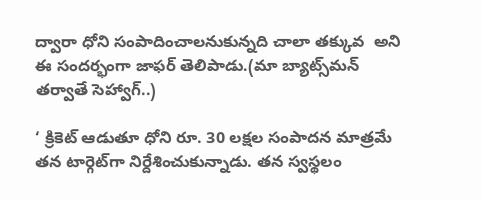ద్వారా ధోని సంపాదించాలనుకున్నది చాలా తక్కువ  అని ఈ సందర్భంగా జాఫర్‌ తెలిపాడు.(మా బ్యాట్స్‌మన్‌ తర్వాతే సెహ్వాగ్‌..)

‘ క్రికెట్‌ ఆడుతూ ధోని రూ. 30 లక్షల సంపాదన మాత్రమే తన టార్గెట్‌గా నిర్దేశించుకున్నాడు. తన స్వస్థలం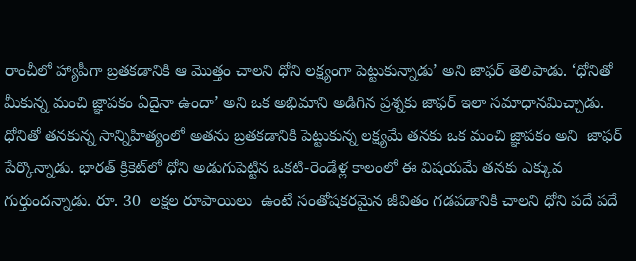రాంచీలో హ్యాపీగా బ్రతకడానికి ఆ మొత్తం చాలని ధోని లక్ష్యంగా పెట్టుకున్నాడు’ అని జాఫర్‌ తెలిపాడు. ‘ధోనితో మీకున్న మంచి జ్ఞాపకం ఏదైనా ఉందా’ అని ఒక అభిమాని అడిగిన ప్రశ్నకు జాఫర్‌ ఇలా సమాధానమిచ్చాడు. ధోనితో తనకున్న సాన్నిహిత్యంలో అతను బ్రతకడానికి పెట్టుకున్న లక్ష్యమే తనకు ఒక మంచి జ్ఞాపకం అని  జాఫర్‌ పేర్కొన్నాడు. భారత్‌ క్రికెట్‌లో ధోని అడుగుపెట్టిన ఒకటి-రెండేళ్ల కాలంలో ఈ విషయమే తనకు ఎక్కువ గుర్తుందన్నాడు. రూ. 30  లక్షల రూపాయిలు  ఉంటే సంతోషకరమైన జీవితం గడపడానికి చాలని ధోని పదే పదే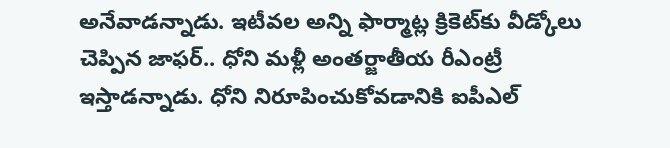అనేవాడన్నాడు. ఇటీవల అన్ని ఫార్మాట్ల క్రికెట్‌కు వీడ్కోలు చెప్పిన జాఫర్‌.. ధోని మళ్లీ అంతర్జాతీయ రీఎంట్రీ ఇస్తాడన్నాడు. ధోని నిరూపించుకోవడానికి ఐపీఎల్‌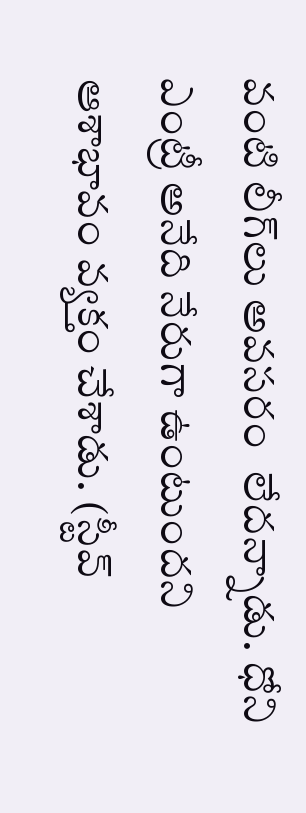వంటి లీగ్‌లు అవసరం  లేదన్నాడు. ధోని ఎంట్రీ అనేది నేరుగా ఉంటుందని ఆశాభావం వ్యక్తం చేశాడు. (స్టీవ్‌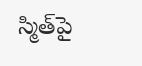స్మిత్‌పై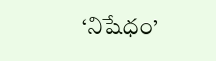‘నిషేధం’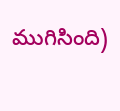ముగిసింది)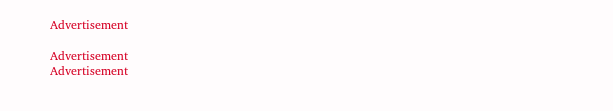Advertisement

Advertisement
Advertisement